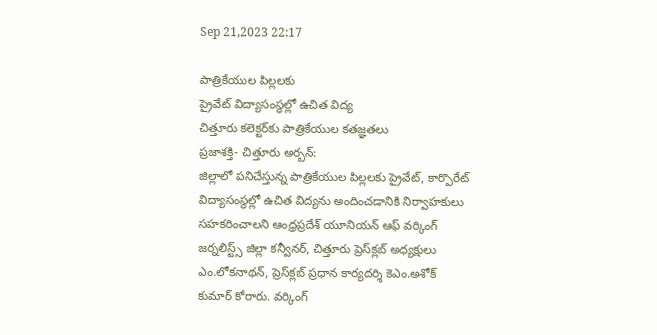Sep 21,2023 22:17

పాత్రికేయుల పిల్లలకు
ప్రైవేట్‌ విద్యాసంస్థల్లో ఉచిత విద్య
చిత్తూరు కలెక్టర్‌కు పాత్రికేయుల కతజ్ఞతలు
ప్రజాశక్తి- చిత్తూరు అర్బన్‌:
జిల్లాలో పనిచేస్తున్న పాత్రికేయుల పిల్లలకు ప్రైవేట్‌, కార్పొరేట్‌ విద్యాసంస్థల్లో ఉచిత విద్యను అందించడానికి నిర్వాహకులు సహకరించాలని ఆంధ్రప్రదేశ్‌ యూనియన్‌ ఆఫ్‌ వర్కింగ్‌ జర్నలిస్ట్స్‌ జిల్లా కన్వీనర్‌, చిత్తూరు ప్రెస్‌క్లబ్‌ అధ్యక్షులు ఎం.లోకనాథన్‌, ప్రెస్‌క్లబ్‌ ప్రధాన కార్యదర్శి కెఎం.అశోక్‌ కుమార్‌ కోరారు. వర్కింగ్‌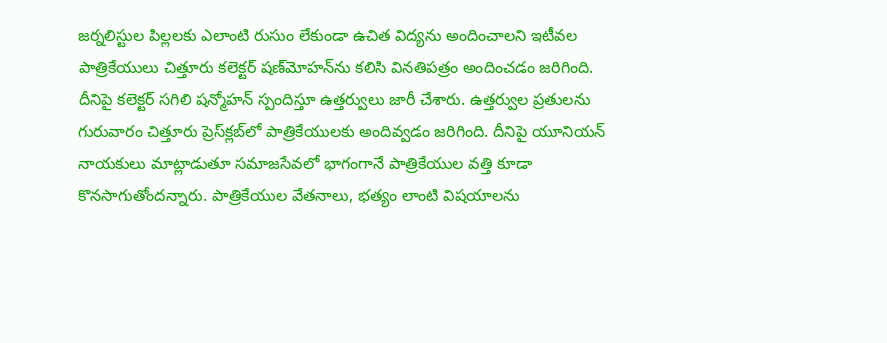జర్నలిస్టుల పిల్లలకు ఎలాంటి రుసుం లేకుండా ఉచిత విద్యను అందించాలని ఇటీవల పాత్రికేయులు చిత్తూరు కలెక్టర్‌ షణ్‌మోహన్‌ను కలిసి వినతిపత్రం అందించడం జరిగింది. దీనిపై కలెక్టర్‌ సగిలి షన్మోహన్‌ స్పందిస్తూ ఉత్తర్వులు జారీ చేశారు. ఉత్తర్వుల ప్రతులను గురువారం చిత్తూరు ప్రెస్‌క్లబ్‌లో పాత్రికేయులకు అందివ్వడం జరిగింది. దీనిపై యూనియన్‌ నాయకులు మాట్లాడుతూ సమాజసేవలో భాగంగానే పాత్రికేయుల వత్తి కూడా కొనసాగుతోందన్నారు. పాత్రికేయుల వేతనాలు, భత్యం లాంటి విషయాలను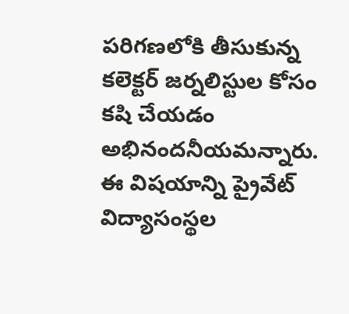పరిగణలోకి తీసుకున్న కలెక్టర్‌ జర్నలిస్టుల కోసం కషి చేయడం అభినందనీయమన్నారు. ఈ విషయాన్ని ప్రైవేట్‌ విద్యాసంస్థల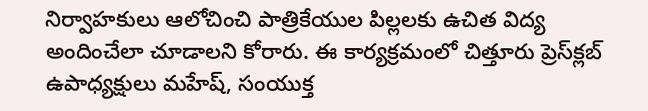నిర్వాహకులు ఆలోచించి పాత్రికేయుల పిల్లలకు ఉచిత విద్య అందించేలా చూడాలని కోరారు. ఈ కార్యక్రమంలో చిత్తూరు ప్రెస్‌క్లబ్‌ ఉపాధ్యక్షులు మహేష్‌, సంయుక్త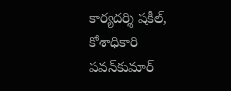కార్యదర్శి షకీల్‌, కోశాధికారి పవన్‌కుమార్‌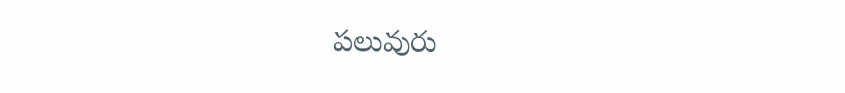పలువురు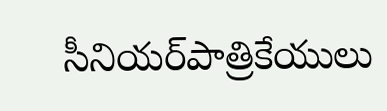సీనియర్‌పాత్రికేయులు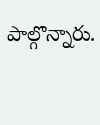పాల్గొన్నారు.